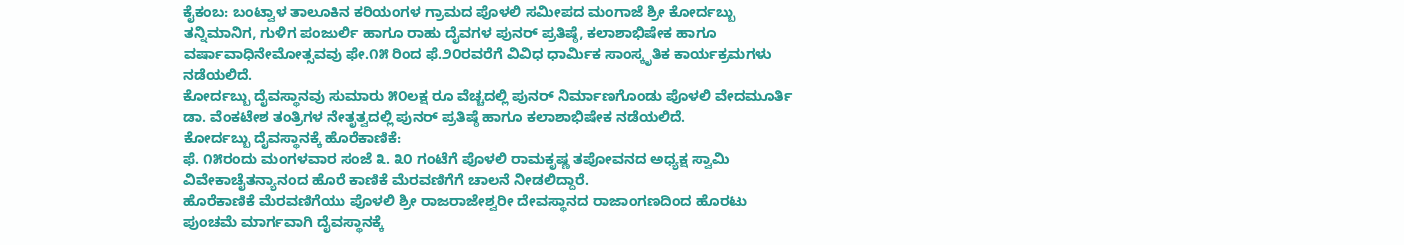ಕೈಕಂಬ: ಬಂಟ್ವಾಳ ತಾಲೂಕಿನ ಕರಿಯಂಗಳ ಗ್ರಾಮದ ಪೊಳಲಿ ಸಮೀಪದ ಮಂಗಾಜೆ ಶ್ರೀ ಕೋರ್ದಬ್ಬು ತನ್ನಿಮಾನಿಗ, ಗುಳಿಗ ಪಂಜುರ್ಲಿ ಹಾಗೂ ರಾಹು ದೈವಗಳ ಪುನರ್ ಪ್ರತಿಷ್ಠೆ, ಕಲಾಶಾಭಿಷೇಕ ಹಾಗೂ ವರ್ಷಾವಾಧಿನೇಮೋತ್ಸವವು ಫೇ.೧೫ ರಿಂದ ಫೆ.೨೦ರವರೆಗೆ ವಿವಿಧ ಧಾರ್ಮಿಕ ಸಾಂಸ್ಕೃತಿಕ ಕಾರ್ಯಕ್ರಮಗಳು ನಡೆಯಲಿದೆ.
ಕೋರ್ದಬ್ಬು ದೈವಸ್ಥಾನವು ಸುಮಾರು ೫೦ಲಕ್ಷ ರೂ ವೆಚ್ಚದಲ್ಲಿ ಪುನರ್ ನಿರ್ಮಾಣಗೊಂಡು ಪೊಳಲಿ ವೇದಮೂರ್ತಿ ಡಾ. ವೆಂಕಟೇಶ ತಂತ್ರಿಗಳ ನೇತೃತ್ವದಲ್ಲಿ ಪುನರ್ ಪ್ರತಿಷ್ಠೆ ಹಾಗೂ ಕಲಾಶಾಭಿಷೇಕ ನಡೆಯಲಿದೆ.
ಕೋರ್ದಬ್ಬು ದೈವಸ್ಥಾನಕ್ಕೆ ಹೊರೆಕಾಣಿಕೆ:
ಫೆ. ೧೫ರಂದು ಮಂಗಳವಾರ ಸಂಜೆ ೩. ೩೦ ಗಂಟೆಗೆ ಪೊಳಲಿ ರಾಮಕೃಷ್ಣ ತಪೋವನದ ಅಧ್ಯಕ್ಷ ಸ್ವಾಮಿ ವಿವೇಕಾಚೈತನ್ಯಾನಂದ ಹೊರೆ ಕಾಣಿಕೆ ಮೆರವಣಿಗೆಗೆ ಚಾಲನೆ ನೀಡಲಿದ್ದಾರೆ.
ಹೊರೆಕಾಣಿಕೆ ಮೆರವಣಿಗೆಯು ಪೊಳಲಿ ಶ್ರೀ ರಾಜರಾಜೇಶ್ವರೀ ದೇವಸ್ಥಾನದ ರಾಜಾಂಗಣದಿಂದ ಹೊರಟು ಪುಂಚಮೆ ಮಾರ್ಗವಾಗಿ ದೈವಸ್ಥಾನಕ್ಕೆ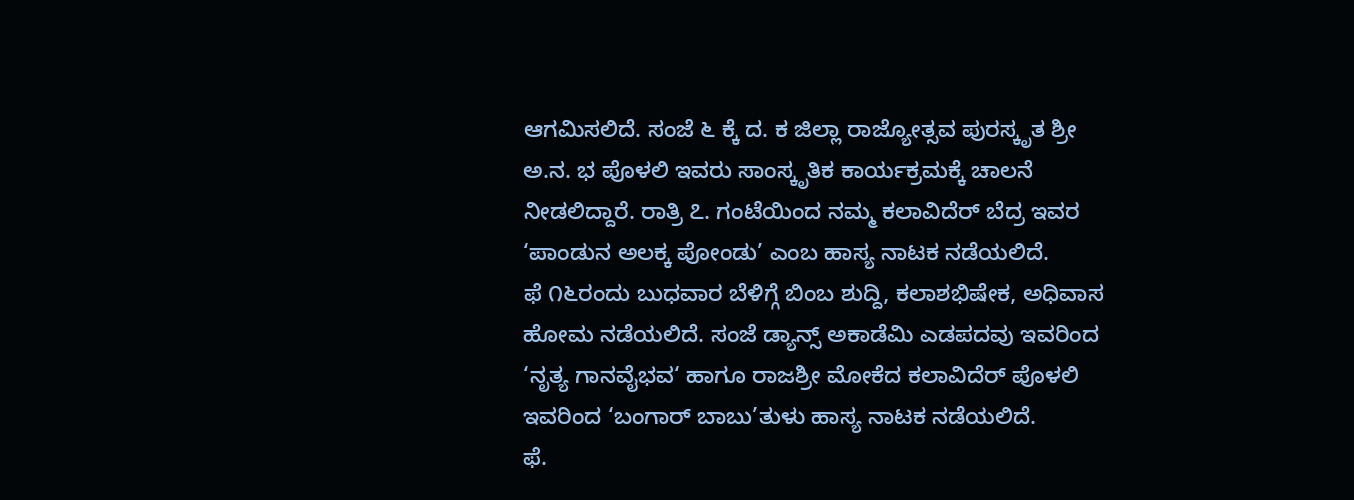ಆಗಮಿಸಲಿದೆ. ಸಂಜೆ ೬ ಕ್ಕೆ ದ. ಕ ಜಿಲ್ಲಾ ರಾಜ್ಯೋತ್ಸವ ಪುರಸ್ಕೃತ ಶ್ರೀ ಅ.ನ. ಭ ಪೊಳಲಿ ಇವರು ಸಾಂಸ್ಕೃತಿಕ ಕಾರ್ಯಕ್ರಮಕ್ಕೆ ಚಾಲನೆ ನೀಡಲಿದ್ದಾರೆ. ರಾತ್ರಿ ೭. ಗಂಟೆಯಿಂದ ನಮ್ಮ ಕಲಾವಿದೆರ್ ಬೆದ್ರ ಇವರ ‘ಪಾಂಡುನ ಅಲಕ್ಕ ಪೋಂಡು’ ಎಂಬ ಹಾಸ್ಯ ನಾಟಕ ನಡೆಯಲಿದೆ.
ಫೆ ೧೬ರಂದು ಬುಧವಾರ ಬೆಳಿಗ್ಗೆ ಬಿಂಬ ಶುದ್ದಿ, ಕಲಾಶಭಿಷೇಕ, ಅಧಿವಾಸ ಹೋಮ ನಡೆಯಲಿದೆ. ಸಂಜೆ ಡ್ಯಾನ್ಸ್ ಅಕಾಡೆಮಿ ಎಡಪದವು ಇವರಿಂದ ‘ನೃತ್ಯ ಗಾನವೈಭವ‘ ಹಾಗೂ ರಾಜಶ್ರೀ ಮೋಕೆದ ಕಲಾವಿದೆರ್ ಪೊಳಲಿ ಇವರಿಂದ ‘ಬಂಗಾರ್ ಬಾಬು’ತುಳು ಹಾಸ್ಯ ನಾಟಕ ನಡೆಯಲಿದೆ.
ಫೆ.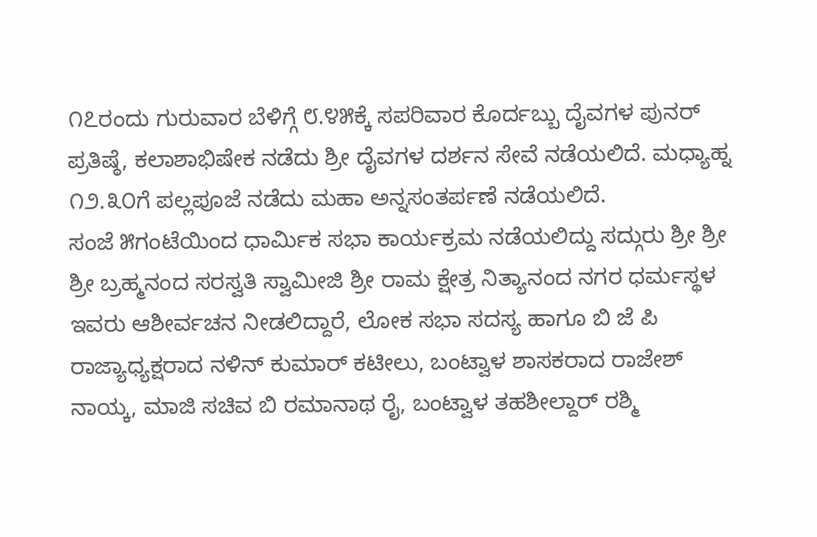೧೭ರಂದು ಗುರುವಾರ ಬೆಳಿಗ್ಗೆ ೮.೪೫ಕ್ಕೆ ಸಪರಿವಾರ ಕೊರ್ದಬ್ಬು ದೈವಗಳ ಪುನರ್ ಪ್ರತಿಷ್ಠೆ, ಕಲಾಶಾಭಿಷೇಕ ನಡೆದು ಶ್ರೀ ದೈವಗಳ ದರ್ಶನ ಸೇವೆ ನಡೆಯಲಿದೆ. ಮಧ್ಯಾಹ್ನ ೧೨.೩೦ಗೆ ಪಲ್ಲಪೂಜೆ ನಡೆದು ಮಹಾ ಅನ್ನಸಂತರ್ಪಣೆ ನಡೆಯಲಿದೆ.
ಸಂಜೆ ೫ಗಂಟೆಯಿಂದ ಧಾರ್ಮಿಕ ಸಭಾ ಕಾರ್ಯಕ್ರಮ ನಡೆಯಲಿದ್ದು ಸದ್ಗುರು ಶ್ರೀ ಶ್ರೀ ಶ್ರೀ ಬ್ರಹ್ಮನಂದ ಸರಸ್ವತಿ ಸ್ವಾಮೀಜಿ ಶ್ರೀ ರಾಮ ಕ್ಷೇತ್ರ ನಿತ್ಯಾನಂದ ನಗರ ಧರ್ಮಸ್ಥಳ ಇವರು ಆಶೀರ್ವಚನ ನೀಡಲಿದ್ದಾರೆ, ಲೋಕ ಸಭಾ ಸದಸ್ಯ ಹಾಗೂ ಬಿ ಜೆ ಪಿ ರಾಜ್ಯಾಧ್ಯಕ್ಷರಾದ ನಳಿನ್ ಕುಮಾರ್ ಕಟೀಲು, ಬಂಟ್ವಾಳ ಶಾಸಕರಾದ ರಾಜೇಶ್ ನಾಯ್ಕ, ಮಾಜಿ ಸಚಿವ ಬಿ ರಮಾನಾಥ ರೈ, ಬಂಟ್ವಾಳ ತಹಶೀಲ್ದಾರ್ ರಶ್ಮಿ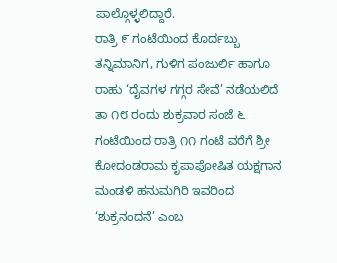ಪಾಲ್ಗೊಳ್ಳಲಿದ್ದಾರೆ.
ರಾತ್ರಿ ೯ ಗಂಟೆಯಿಂದ ಕೊರ್ದಬ್ಬು ತನ್ನಿಮಾನಿಗ, ಗುಳಿಗ ಪಂಜುರ್ಲಿ ಹಾಗೂ ರಾಹು ‘ದೈವಗಳ ಗಗ್ಗರ ಸೇವೆ’ ನಡೆಯಲಿದೆ
ತಾ ೧೮ ರಂದು ಶುಕ್ರವಾರ ಸಂಜೆ ೬ ಗಂಟೆಯಿಂದ ರಾತ್ರಿ ೧೧ ಗಂಟೆ ವರೆಗೆ ಶ್ರೀ ಕೋದಂಡರಾಮ ಕೃಪಾಪೋಷಿತ ಯಕ್ಷಗಾನ ಮಂಡಳಿ ಹನುಮಗಿರಿ ಇವರಿಂದ ‘ಶುಕ್ರನಂದನೆ’ ಎಂಬ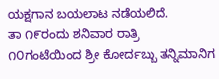ಯಕ್ಷಗಾನ ಬಯಲಾಟ ನಡೆಯಲಿದೆ.
ತಾ ೧೯ರಂದು ಶನಿವಾರ ರಾತ್ರಿ ೧೦ಗಂಟೆಯಿಂದ ಶ್ರೀ ಕೋರ್ದಬ್ಬು ತನ್ನಿಮಾನಿಗ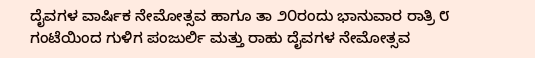ದೈವಗಳ ವಾರ್ಷಿಕ ನೇಮೋತ್ಸವ ಹಾಗೂ ತಾ ೨೦ರಂದು ಭಾನುವಾರ ರಾತ್ರಿ ೮ ಗಂಟೆಯಿಂದ ಗುಳಿಗ ಪಂಜುರ್ಲಿ ಮತ್ತು ರಾಹು ದೈವಗಳ ನೇಮೋತ್ಸವ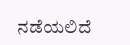ನಡೆಯಲಿದೆ